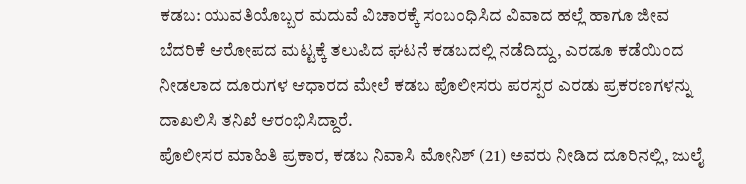ಕಡಬ: ಯುವತಿಯೊಬ್ಬರ ಮದುವೆ ವಿಚಾರಕ್ಕೆ ಸಂಬಂಧಿಸಿದ ವಿವಾದ ಹಲ್ಲೆ ಹಾಗೂ ಜೀವ ಬೆದರಿಕೆ ಆರೋಪದ ಮಟ್ಟಕ್ಕೆ ತಲುಪಿದ ಘಟನೆ ಕಡಬದಲ್ಲಿ ನಡೆದಿದ್ದು, ಎರಡೂ ಕಡೆಯಿಂದ ನೀಡಲಾದ ದೂರುಗಳ ಆಧಾರದ ಮೇಲೆ ಕಡಬ ಪೊಲೀಸರು ಪರಸ್ಪರ ಎರಡು ಪ್ರಕರಣಗಳನ್ನು ದಾಖಲಿಸಿ ತನಿಖೆ ಆರಂಭಿಸಿದ್ದಾರೆ.
ಪೊಲೀಸರ ಮಾಹಿತಿ ಪ್ರಕಾರ, ಕಡಬ ನಿವಾಸಿ ಮೋನಿಶ್ (21) ಅವರು ನೀಡಿದ ದೂರಿನಲ್ಲಿ, ಜುಲೈ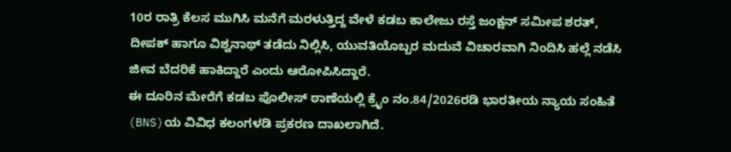10ರ ರಾತ್ರಿ ಕೆಲಸ ಮುಗಿಸಿ ಮನೆಗೆ ಮರಳುತ್ತಿದ್ದ ವೇಳೆ ಕಡಬ ಕಾಲೇಜು ರಸ್ತೆ ಜಂಕ್ಷನ್ ಸಮೀಪ ಶರತ್, ದೀಪಕ್ ಹಾಗೂ ವಿಶ್ವನಾಥ್ ತಡೆದು ನಿಲ್ಲಿಸಿ, ಯುವತಿಯೊಬ್ಬರ ಮದುವೆ ವಿಚಾರವಾಗಿ ನಿಂದಿಸಿ ಹಲ್ಲೆ ನಡೆಸಿ ಜೀವ ಬೆದರಿಕೆ ಹಾಕಿದ್ದಾರೆ ಎಂದು ಆರೋಪಿಸಿದ್ದಾರೆ.
ಈ ದೂರಿನ ಮೇರೆಗೆ ಕಡಬ ಪೊಲೀಸ್ ಠಾಣೆಯಲ್ಲಿ ಕ್ರೈಂ ನಂ.84/2026ರಡಿ ಭಾರತೀಯ ನ್ಯಾಯ ಸಂಹಿತೆ (BNS)ಯ ವಿವಿಧ ಕಲಂಗಳಡಿ ಪ್ರಕರಣ ದಾಖಲಾಗಿದೆ.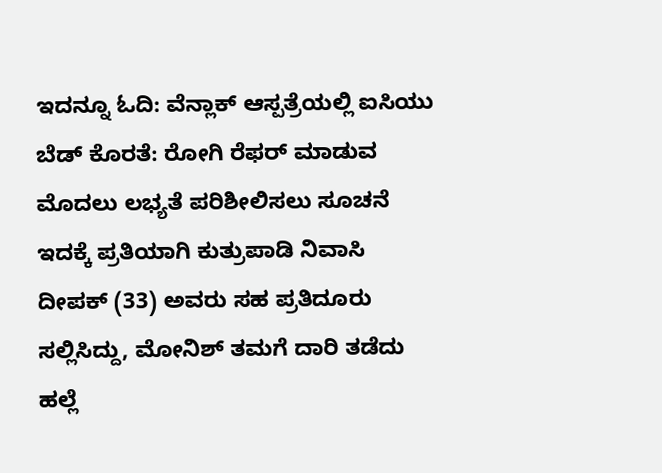ಇದನ್ನೂ ಓದಿ: ವೆನ್ಲಾಕ್ ಆಸ್ಪತ್ರೆಯಲ್ಲಿ ಐಸಿಯು ಬೆಡ್ ಕೊರತೆ: ರೋಗಿ ರೆಫರ್ ಮಾಡುವ ಮೊದಲು ಲಭ್ಯತೆ ಪರಿಶೀಲಿಸಲು ಸೂಚನೆ
ಇದಕ್ಕೆ ಪ್ರತಿಯಾಗಿ ಕುತ್ರುಪಾಡಿ ನಿವಾಸಿ ದೀಪಕ್ (33) ಅವರು ಸಹ ಪ್ರತಿದೂರು ಸಲ್ಲಿಸಿದ್ದು, ಮೋನಿಶ್ ತಮಗೆ ದಾರಿ ತಡೆದು ಹಲ್ಲೆ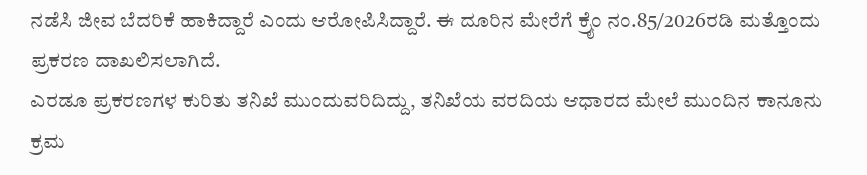ನಡೆಸಿ ಜೀವ ಬೆದರಿಕೆ ಹಾಕಿದ್ದಾರೆ ಎಂದು ಆರೋಪಿಸಿದ್ದಾರೆ. ಈ ದೂರಿನ ಮೇರೆಗೆ ಕ್ರೈಂ ನಂ.85/2026ರಡಿ ಮತ್ತೊಂದು ಪ್ರಕರಣ ದಾಖಲಿಸಲಾಗಿದೆ.
ಎರಡೂ ಪ್ರಕರಣಗಳ ಕುರಿತು ತನಿಖೆ ಮುಂದುವರಿದಿದ್ದು, ತನಿಖೆಯ ವರದಿಯ ಆಧಾರದ ಮೇಲೆ ಮುಂದಿನ ಕಾನೂನು ಕ್ರಮ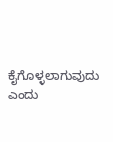ಕೈಗೊಳ್ಳಲಾಗುವುದು ಎಂದು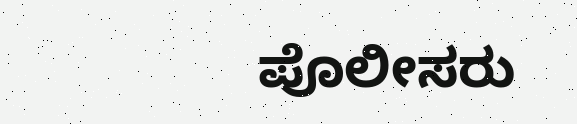ಪೊಲೀಸರು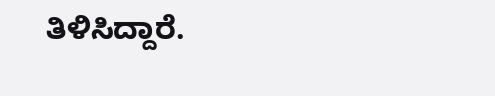ತಿಳಿಸಿದ್ದಾರೆ.